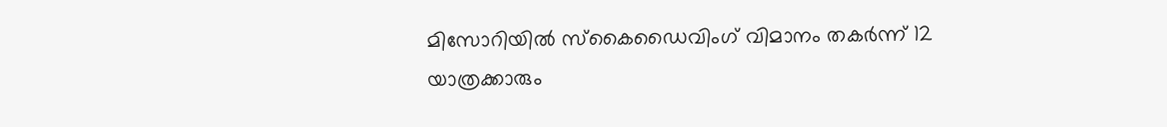മിസോറിയിൽ സ്കൈഡൈവിംഗ് വിമാനം തകർന്ന് 12 യാത്രക്കാരും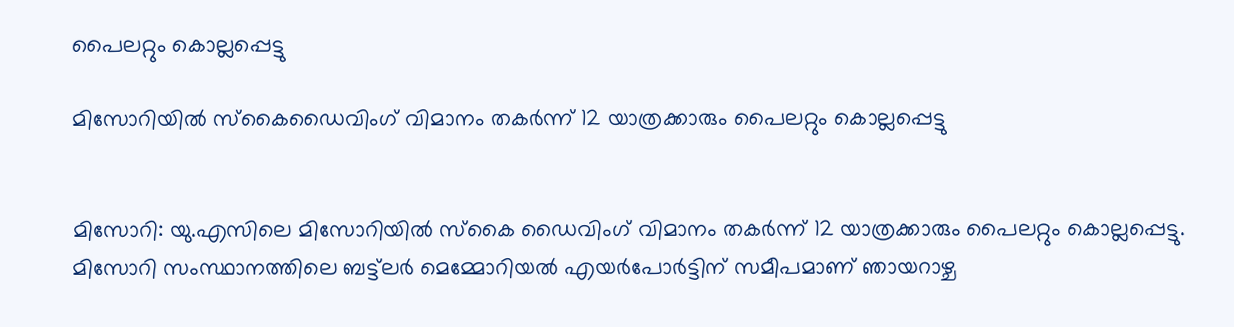പൈലറ്റും കൊല്ലപ്പെട്ടു

മിസോറിയിൽ സ്കൈഡൈവിംഗ് വിമാനം തകർന്ന് 12 യാത്രക്കാരും പൈലറ്റും കൊല്ലപ്പെട്ടു


മിസോറി: യു.എസിലെ മിസോറിയില്‍ സ്‌കൈ ഡൈവിംഗ് വിമാനം തകര്‍ന്ന് 12 യാത്രക്കാരും പൈലറ്റും കൊല്ലപ്പെട്ടു. മിസോറി സംസ്ഥാനത്തിലെ ബട്ട്‌ലര്‍ മെമ്മോറിയല്‍ എയര്‍പോര്‍ട്ടിന് സമീപമാണ് ഞായറാഴ്ച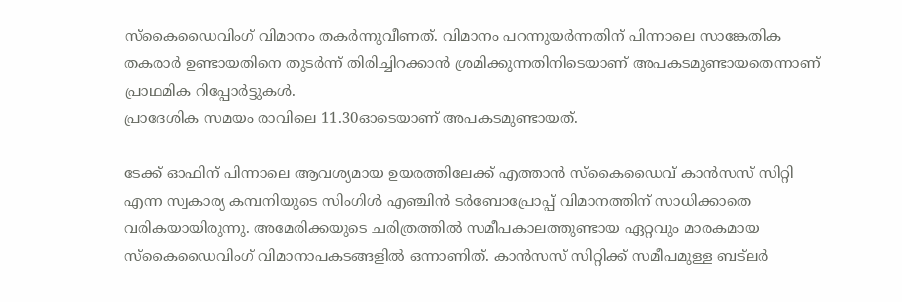സ്‌കൈഡൈവിംഗ് വിമാനം തകര്‍ന്നുവീണത്. വിമാനം പറന്നുയര്‍ന്നതിന് പിന്നാലെ സാങ്കേതിക തകരാര്‍ ഉണ്ടായതിനെ തുടര്‍ന്ന് തിരിച്ചിറക്കാന്‍ ശ്രമിക്കുന്നതിനിടെയാണ് അപകടമുണ്ടായതെന്നാണ് പ്രാഥമിക റിപ്പോര്‍ട്ടുകള്‍.
പ്രാദേശിക സമയം രാവിലെ 11.30ഓടെയാണ് അപകടമുണ്ടായത്.

ടേക്ക് ഓഫിന് പിന്നാലെ ആവശ്യമായ ഉയരത്തിലേക്ക് എത്താൻ സ്കൈഡൈവ് കാൻസസ് സിറ്റി എന്ന സ്വകാര്യ കമ്പനിയുടെ സിംഗിൾ എഞ്ചിൻ ടർബോപ്രോപ്പ് വിമാനത്തിന് സാധിക്കാതെ വരികയായിരുന്നു. അമേരിക്കയുടെ ചരിത്രത്തിൽ സമീപകാലത്തുണ്ടായ ഏറ്റവും മാരകമായ സ്കൈഡൈവിംഗ് വിമാനാപകടങ്ങളിൽ ഒന്നാണിത്. കാൻസസ് സിറ്റിക്ക് സമീപമുള്ള ബട്‌ലർ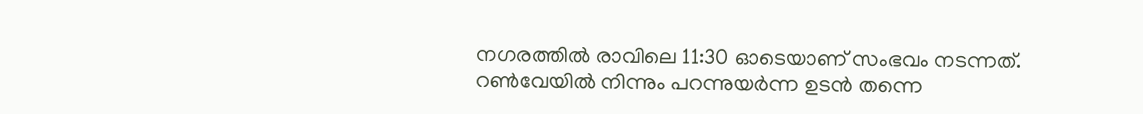നഗരത്തിൽ രാവിലെ 11:30 ഓടെയാണ് സംഭവം നടന്നത്. റൺവേയിൽ നിന്നും പറന്നുയർന്ന ഉടൻ തന്നെ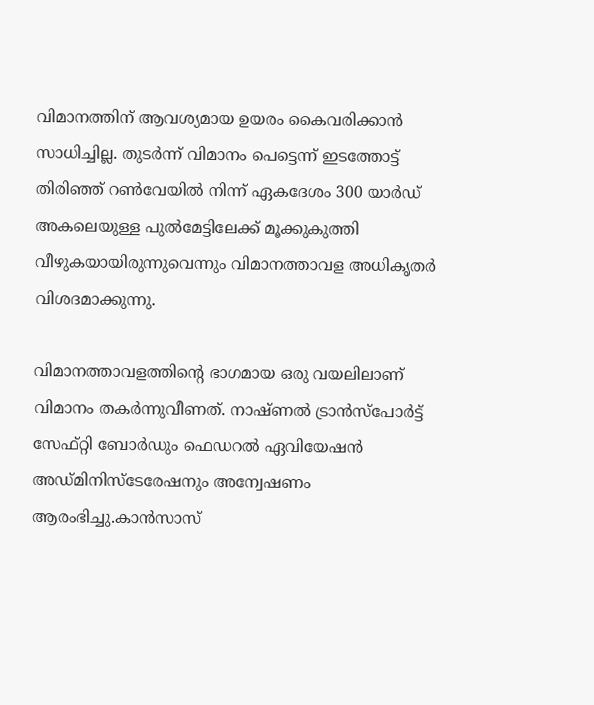വിമാനത്തിന് ആവശ്യമായ ഉയരം കൈവരിക്കാൻ സാധിച്ചില്ല. തുടർന്ന് വിമാനം പെട്ടെന്ന് ഇടത്തോട്ട് തിരിഞ്ഞ് റൺവേയിൽ നിന്ന് ഏകദേശം 300 യാർഡ് അകലെയുള്ള പുൽമേട്ടിലേക്ക് മൂക്കുകുത്തി വീഴുകയായിരുന്നുവെന്നും വിമാനത്താവള അധികൃതർ വിശദമാക്കുന്നു.

വിമാനത്താവളത്തിന്റെ ഭാഗമായ ഒരു വയലിലാണ് വിമാനം തകര്‍ന്നുവീണത്. നാഷ്ണല്‍ ട്രാന്‍സ്‌പോര്‍ട്ട് സേഫ്റ്റി ബോര്‍ഡും ഫെഡറല്‍ ഏവിയേഷന്‍ അഡ്മിനിസ്‌ടേരേഷനും അന്വേഷണം ആരംഭിച്ചു.കാന്‍സാസ്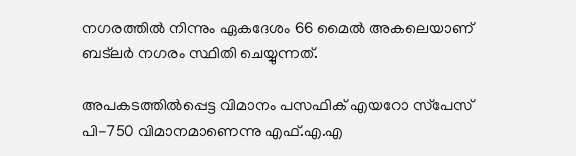നഗരത്തില്‍ നിന്നും ഏകദേശം 66 മൈല്‍ അകലെയാണ് ബട്‌ലര്‍ നഗരം സ്ഥിതി ചെയ്യുന്നത്.

അപകടത്തില്‍പ്പെട്ട വിമാനം പസഫിക് എയറോ സ്‌പേസ് പി-750 വിമാനമാണെന്നു എഫ്.എ.എ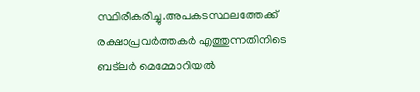സ്ഥിരീകരിച്ചു.അപകടസ്ഥലത്തേക്ക് രക്ഷാപ്രവര്‍ത്തകര്‍ എത്തുന്നതിനിടെ ബട്ലര്‍ മെമ്മോറിയല്‍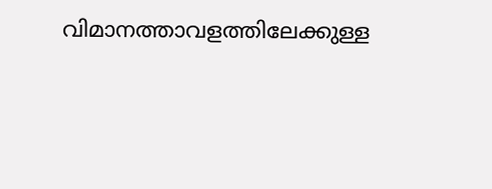വിമാനത്താവളത്തിലേക്കുള്ള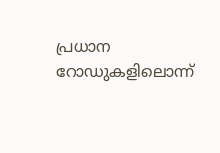പ്രധാന റോഡുകളിലൊന്ന്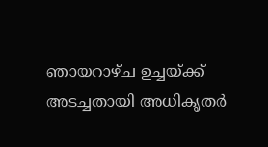ഞായറാഴ്ച ഉച്ചയ്ക്ക് അടച്ചതായി അധികൃതര്‍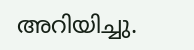അറിയിച്ചു.